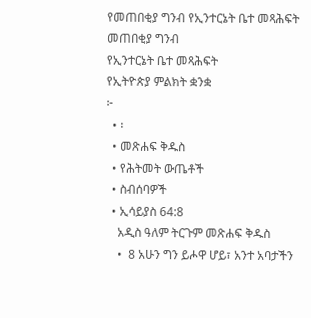የመጠበቂያ ግንብ የኢንተርኔት ቤተ መጻሕፍት
መጠበቂያ ግንብ
የኢንተርኔት ቤተ መጻሕፍት
የኢትዮጵያ ምልክት ቋንቋ
፦
  • ፡
  • መጽሐፍ ቅዱስ
  • የሕትመት ውጤቶች
  • ስብሰባዎች
  • ኢሳይያስ 64:8
    አዲስ ዓለም ትርጉም መጽሐፍ ቅዱስ
    •  8 አሁን ግን ይሖዋ ሆይ፣ አንተ አባታችን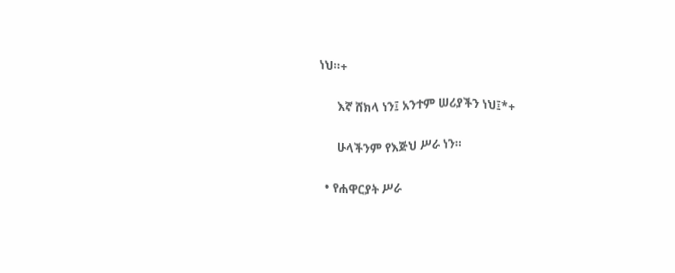ነህ።+

      እኛ ሸክላ ነን፤ አንተም ሠሪያችን ነህ፤*+

      ሁላችንም የእጅህ ሥራ ነን።

  • የሐዋርያት ሥራ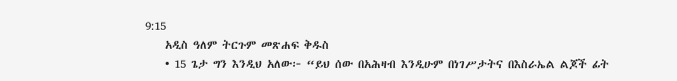9:15
    አዲስ ዓለም ትርጉም መጽሐፍ ቅዱስ
    • 15 ጌታ ግን እንዲህ አለው፦ “ይህ ሰው በአሕዛብ እንዲሁም በነገሥታትና በእስራኤል ልጆች ፊት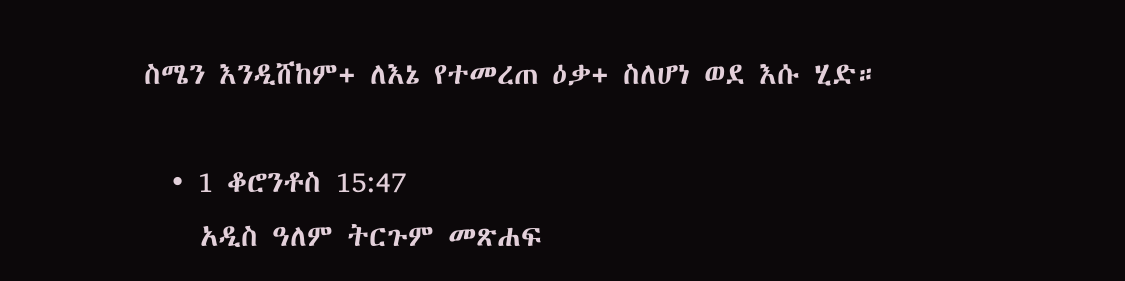ስሜን እንዲሸከም+ ለእኔ የተመረጠ ዕቃ+ ስለሆነ ወደ እሱ ሂድ።

  • 1 ቆሮንቶስ 15:47
    አዲስ ዓለም ትርጉም መጽሐፍ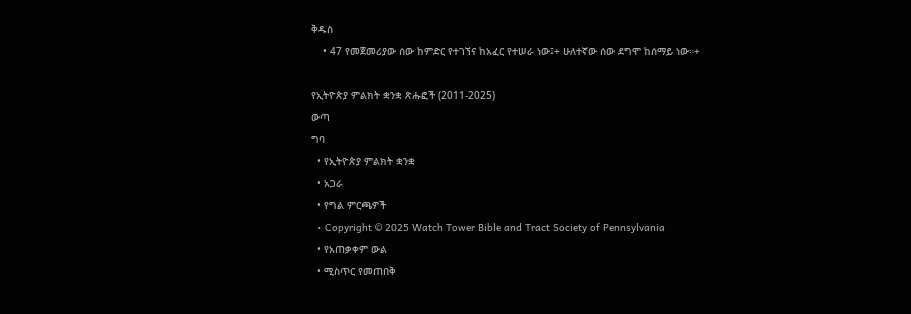ቅዱስ
    • 47 የመጀመሪያው ሰው ከምድር የተገኘና ከአፈር የተሠራ ነው፤+ ሁለተኛው ሰው ደግሞ ከሰማይ ነው።+

የኢትዮጵያ ምልክት ቋንቋ ጽሑፎች (2011-2025)
ውጣ
ግባ
  • የኢትዮጵያ ምልክት ቋንቋ
  • አጋራ
  • የግል ምርጫዎች
  • Copyright © 2025 Watch Tower Bible and Tract Society of Pennsylvania
  • የአጠቃቀም ውል
  • ሚስጥር የመጠበቅ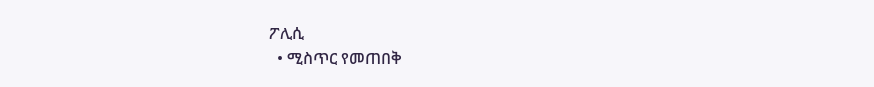ፖሊሲ
  • ሚስጥር የመጠበቅ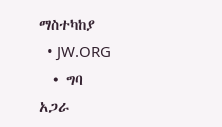ማስተካከያ
  • JW.ORG
  • ግባ
አጋራ